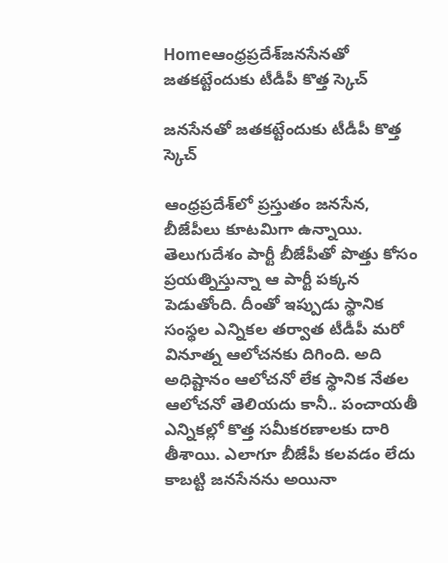Homeఆంధ్రప్రదేశ్‌జనసేనతో జతకట్టేందుకు టీడీపీ కొత్త స్కెచ్‌

జనసేనతో జతకట్టేందుకు టీడీపీ కొత్త స్కెచ్‌

ఆంధ్రప్రదేశ్‌లో ప్రస్తుతం జనసేన, బీజేపీలు కూటమిగా ఉన్నాయి. తెలుగుదేశం పార్టీ బీజేపీతో పొత్తు కోసం ప్రయత్నిస్తున్నా ఆ పార్టీ పక్కన పెడుతోంది. దీంతో ఇప్పుడు స్థానిక సంస్థల ఎన్నికల తర్వాత టీడీపీ మరో వినూత్న ఆలోచనకు దిగింది. అది అధిష్టానం ఆలోచనో లేక స్థానిక నేతల ఆలోచనో తెలియదు కానీ.. పంచాయతీ ఎన్నికల్లో కొత్త సమీకరణాలకు దారి తీశాయి. ఎలాగూ బీజేపీ కలవడం లేదు కాబట్టి జనసేనను అయినా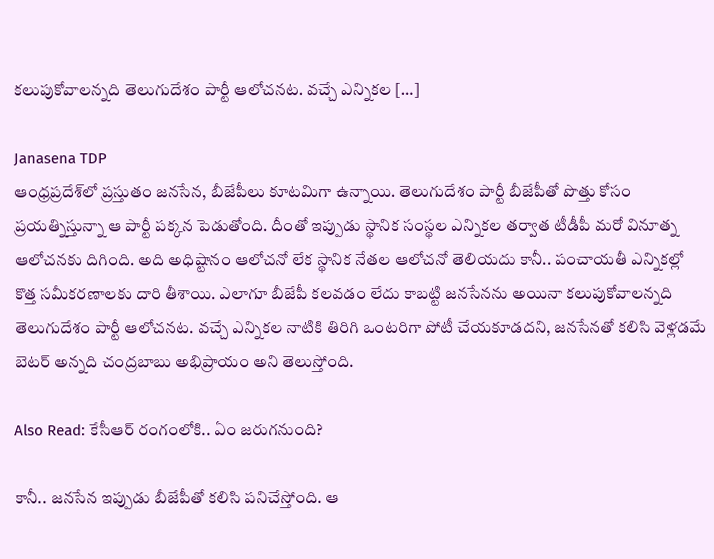కలుపుకోవాలన్నది తెలుగుదేశం పార్టీ ఆలోచనట. వచ్చే ఎన్నికల […]

Janasena TDP
ఆంధ్రప్రదేశ్‌లో ప్రస్తుతం జనసేన, బీజేపీలు కూటమిగా ఉన్నాయి. తెలుగుదేశం పార్టీ బీజేపీతో పొత్తు కోసం ప్రయత్నిస్తున్నా ఆ పార్టీ పక్కన పెడుతోంది. దీంతో ఇప్పుడు స్థానిక సంస్థల ఎన్నికల తర్వాత టీడీపీ మరో వినూత్న ఆలోచనకు దిగింది. అది అధిష్టానం ఆలోచనో లేక స్థానిక నేతల ఆలోచనో తెలియదు కానీ.. పంచాయతీ ఎన్నికల్లో కొత్త సమీకరణాలకు దారి తీశాయి. ఎలాగూ బీజేపీ కలవడం లేదు కాబట్టి జనసేనను అయినా కలుపుకోవాలన్నది తెలుగుదేశం పార్టీ ఆలోచనట. వచ్చే ఎన్నికల నాటికి తిరిగి ఒంటరిగా పోటీ చేయకూడదని, జనసేనతో కలిసి వెళ్లడమే బెటర్ అన్నది చంద్రబాబు అభిప్రాయం అని తెలుస్తోంది.

Also Read: కేసీఆర్ రంగంలోకి.. ఏం జరుగనుంది?

కానీ.. జనసేన ఇప్పుడు బీజేపీతో కలిసి పనిచేస్తోంది. ఆ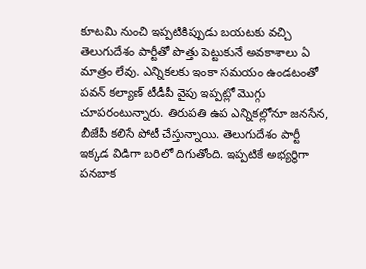కూటమి నుంచి ఇప్పటికిప్పుడు బయటకు వచ్చి తెలుగుదేశం పార్టీతో పొత్తు పెట్టుకునే అవకాశాలు ఏ మాత్రం లేవు. ఎన్నికలకు ఇంకా సమయం ఉండటంతో పవన్ కల్యాణ్ టీడీపీ వైపు ఇప్పట్లో మొగ్గు చూపరంటున్నారు. తిరుపతి ఉప ఎన్నికల్లోనూ జనసేన, బీజేపీ కలిసే పోటీ చేస్తున్నాయి. తెలుగుదేశం పార్టీ ఇక్కడ విడిగా బరిలో దిగుతోంది. ఇప్పటికే అభ్యర్థిగా పనబాక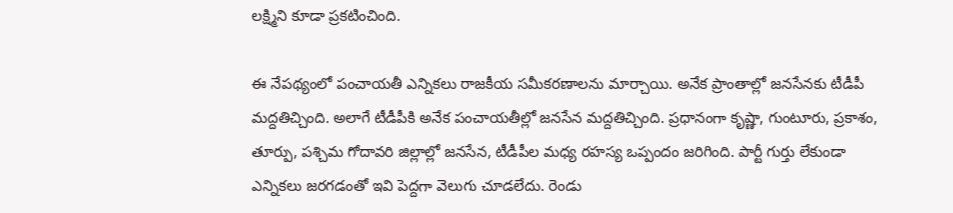లక్ష్మిని కూడా ప్రకటించింది.

ఈ నేపథ్యంలో పంచాయతీ ఎన్నికలు రాజకీయ సమీకరణాలను మార్చాయి. అనేక ప్రాంతాల్లో జనసేనకు టీడీపీ మద్దతిచ్చింది. అలాగే టీడీపీకి అనేక పంచాయతీల్లో జనసేన మద్దతిచ్చింది. ప్రధానంగా కృష్ణా, గుంటూరు, ప్రకాశం, తూర్పు, పశ్చిమ గోదావరి జిల్లాల్లో జనసేన, టీడీపీల మధ్య రహస్య ఒప్పందం జరిగింది. పార్టీ గుర్తు లేకుండా ఎన్నికలు జరగడంతో ఇవి పెద్దగా వెలుగు చూడలేదు. రెండు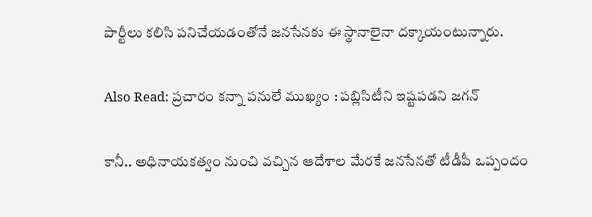పార్టీలు కలిసి పనిచేయడంతోనే జనసేనకు ఈ స్థానాలైనా దక్కాయంటున్నారు.

Also Read: ప్రచారం కన్నా పనులే ముఖ్యం : పబ్లిసిటీని ఇష్టపడని జగన్‌

కానీ.. అధినాయకత్వం నుంచి వచ్చిన ఆదేశాల మేరకే జనసేనతో టీడీపీ ఒప్పందం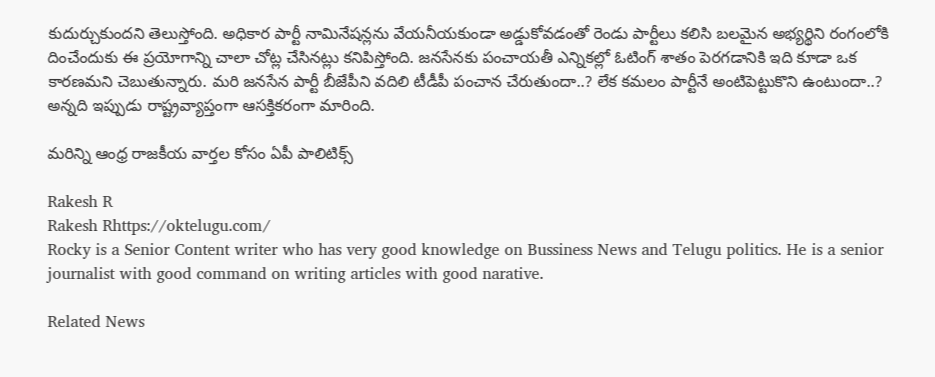కుదుర్చుకుందని తెలుస్తోంది. అధికార పార్టీ నామినేషన్లను వేయనీయకుండా అడ్డుకోవడంతో రెండు పార్టీలు కలిసి బలమైన అభ్యర్థిని రంగంలోకి దించేందుకు ఈ ప్రయోగాన్ని చాలా చోట్ల చేసినట్లు కనిపిస్తోంది. జనసేనకు పంచాయతీ ఎన్నికల్లో ఓటింగ్ శాతం పెరగడానికి ఇది కూడా ఒక కారణమని చెబుతున్నారు. మరి జనసేన పార్టీ బీజేపీని వదిలి టీడీపీ పంచాన చేరుతుందా..? లేక కమలం పార్టీనే అంటిపెట్టుకొని ఉంటుందా..? అన్నది ఇప్పుడు రాష్ట్రవ్యాప్తంగా ఆసక్తికరంగా మారింది.

మరిన్ని ఆంధ్ర రాజకీయ వార్తల కోసం ఏపీ పాలిటిక్స్

Rakesh R
Rakesh Rhttps://oktelugu.com/
Rocky is a Senior Content writer who has very good knowledge on Bussiness News and Telugu politics. He is a senior journalist with good command on writing articles with good narative.

Related News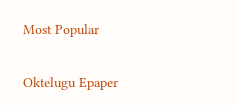Most Popular

Oktelugu Epaper